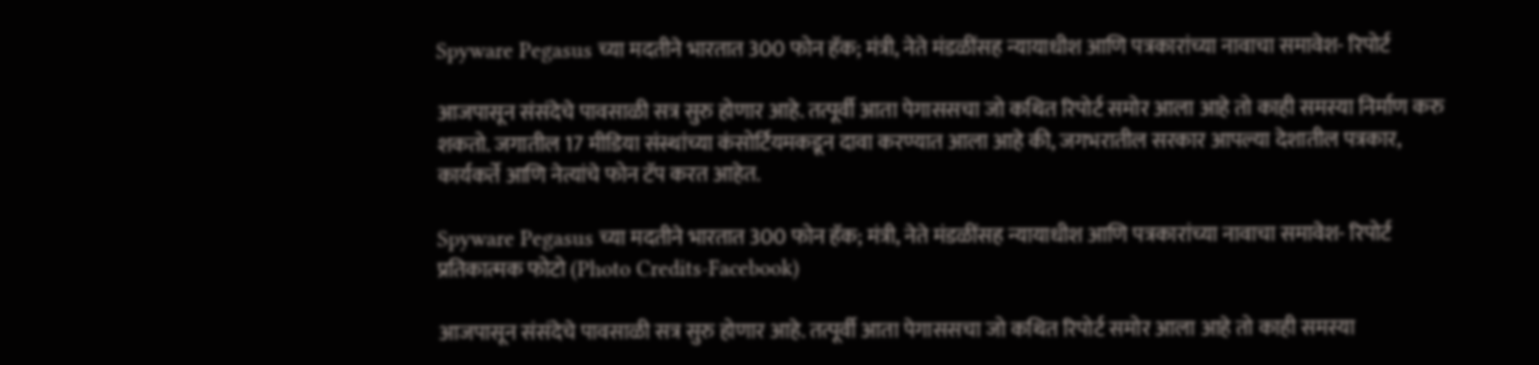Spyware Pegasus च्या मदतीने भारतात 300 फोन हॅक; मंत्री, नेते मंडळींसह न्यायाधीश आणि पत्रकारांच्या नावाचा समावेश- रिपोर्ट

आजपासून संसंदेचे पावसाळी सत्र सुरु होणार आहे. तत्पूर्वी आता पेगाससचा जो कथित रिपोर्ट समोर आला आहे तो काही समस्या निर्माण करु शकतो. जगातील 17 मीडिया संस्थांच्या कंसोर्टियमकडून दावा करण्यात आला आहे की, जगभरातील सरकार आपल्या देशातील पत्रकार, कार्यकर्ते आणि नेत्यांचे फोन टॅप करत आहेत.

Spyware Pegasus च्या मदतीने भारतात 300 फोन हॅक; मंत्री, नेते मंडळींसह न्यायाधीश आणि पत्रकारांच्या नावाचा समावेश- रिपोर्ट
प्रतिकात्मक फोटो (Photo Credits-Facebook)

आजपासून संसंदेचे पावसाळी सत्र सुरु होणार आहे. तत्पूर्वी आता पेगाससचा जो कथित रिपोर्ट समोर आला आहे तो काही समस्या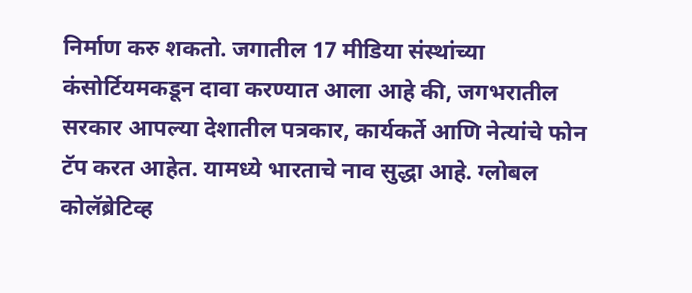निर्माण करु शकतो. जगातील 17 मीडिया संस्थांच्या कंसोर्टियमकडून दावा करण्यात आला आहे की, जगभरातील सरकार आपल्या देशातील पत्रकार, कार्यकर्ते आणि नेत्यांचे फोन टॅप करत आहेत. यामध्ये भारताचे नाव सुद्धा आहे. ग्लोबल कोलॅब्रेटिव्ह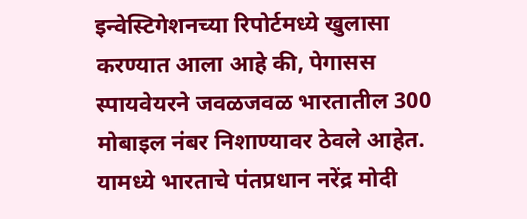इन्वेस्टिगेशनच्या रिपोर्टमध्ये खुलासा करण्यात आला आहे की, पेगासस स्पायवेयरने जवळजवळ भारतातील 300 मोबाइल नंबर निशाण्यावर ठेवले आहेत. यामध्ये भारताचे पंतप्रधान नरेंद्र मोदी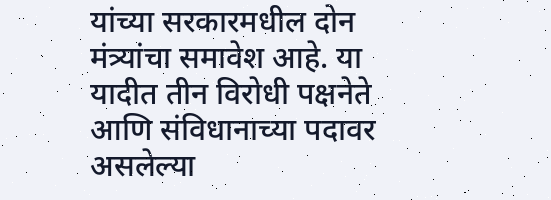यांच्या सरकारमधील दोन मंत्र्यांचा समावेश आहे. या यादीत तीन विरोधी पक्षनेते आणि संविधानाच्या पदावर असलेल्या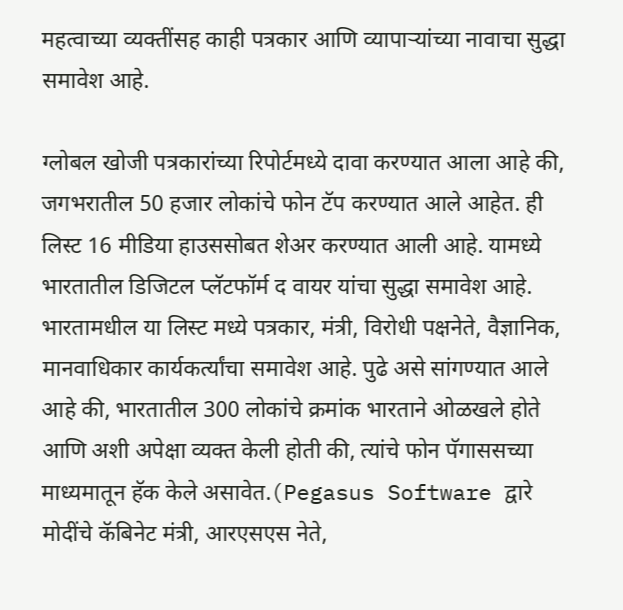महत्वाच्या व्यक्तींसह काही पत्रकार आणि व्यापाऱ्यांच्या नावाचा सुद्धा समावेश आहे.

ग्लोबल खोजी पत्रकारांच्या रिपोर्टमध्ये दावा करण्यात आला आहे की, जगभरातील 50 हजार लोकांचे फोन टॅप करण्यात आले आहेत. ही लिस्ट 16 मीडिया हाउससोबत शेअर करण्यात आली आहे. यामध्ये भारतातील डिजिटल प्लॅटफॉर्म द वायर यांचा सुद्धा समावेश आहे. भारतामधील या लिस्ट मध्ये पत्रकार, मंत्री, विरोधी पक्षनेते, वैज्ञानिक, मानवाधिकार कार्यकर्त्यांचा समावेश आहे. पुढे असे सांगण्यात आले आहे की, भारतातील 300 लोकांचे क्रमांक भारताने ओळखले होते आणि अशी अपेक्षा व्यक्त केली होती की, त्यांचे फोन पॅगाससच्या माध्यमातून हॅक केले असावेत.(Pegasus Software द्वारे मोदींचे कॅबिनेट मंत्री, आरएसएस नेते,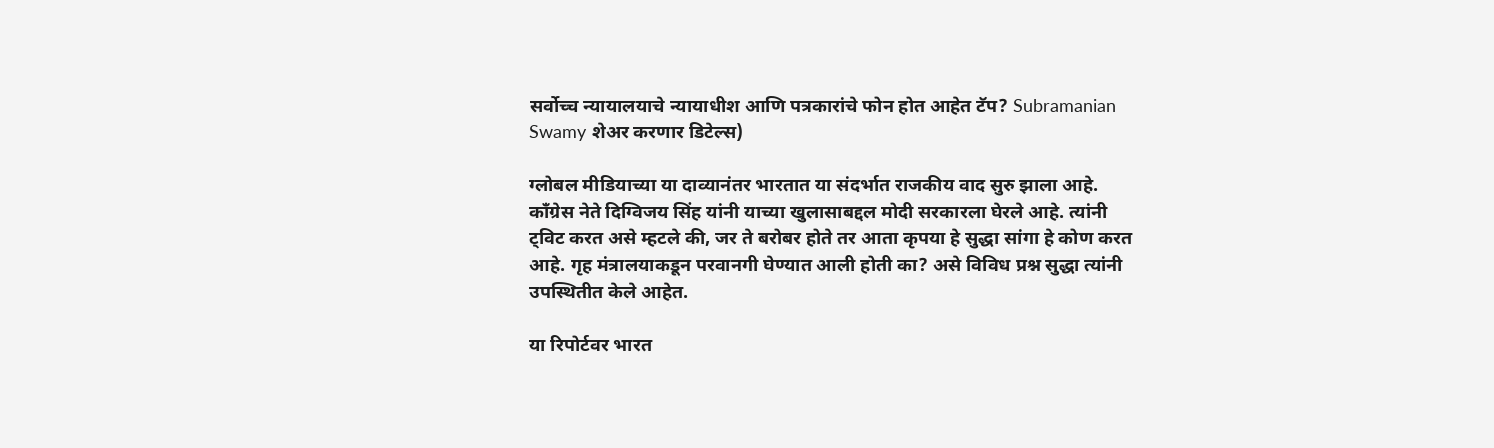सर्वोच्च न्यायालयाचे न्यायाधीश आणि पत्रकारांचे फोन होत आहेत टॅप? Subramanian Swamy शेअर करणार डिटेल्स)

ग्लोबल मीडियाच्या या दाव्यानंतर भारतात या संदर्भात राजकीय वाद सुरु झाला आहे. काँग्रेस नेते दिग्विजय सिंह यांनी याच्या खुलासाबद्दल मोदी सरकारला घेरले आहे. त्यांनी ट्विट करत असे म्हटले की, जर ते बरोबर होते तर आता कृपया हे सुद्धा सांगा हे कोण करत आहे. गृह मंत्रालयाकडून परवानगी घेण्यात आली होती का? असे विविध प्रश्न सुद्धा त्यांनी उपस्थितीत केले आहेत.

या रिपोर्टवर भारत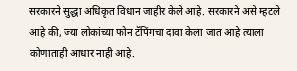सरकारने सुद्धा अधिकृत विधान जाहीर केले आहे. सरकारने असे म्हटले आहे की, ज्या लोकांच्या फोन टॅपिंगचा दावा केला जात आहे त्याला कोणाताही आधार नाही आहे.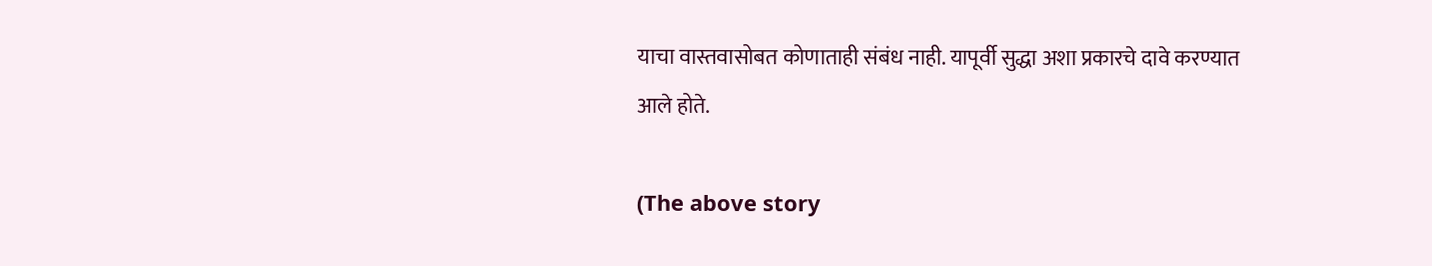याचा वास्तवासोबत कोणाताही संबंध नाही. यापूर्वी सुद्धा अशा प्रकारचे दावे करण्यात आले होते.

(The above story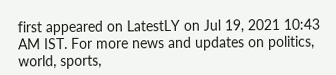first appeared on LatestLY on Jul 19, 2021 10:43 AM IST. For more news and updates on politics, world, sports,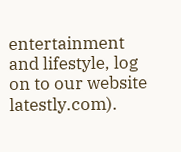entertainment and lifestyle, log on to our website latestly.com).